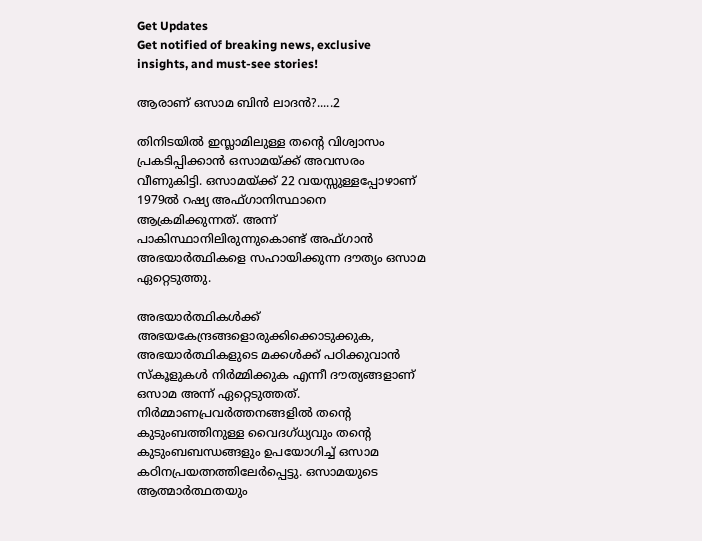Get Updates
Get notified of breaking news, exclusive insights, and must-see stories!

ആരാണ് ഒസാമ ബിന്‍ ലാദന്‍?.....2

തിനിടയില്‍ ഇസ്ലാമിലുള്ള തന്റെ വിശ്വാസം പ്രകടിപ്പിക്കാന്‍ ഒസാമയ്ക്ക് അവസരം വീണുകിട്ടി. ഒസാമയ്ക്ക് 22 വയസ്സുള്ളപ്പോഴാണ് 1979ല്‍ റഷ്യ അഫ്ഗാനിസ്ഥാനെ ആക്രമിക്കുന്നത്. അന്ന് പാകിസ്ഥാനിലിരുന്നുകൊണ്ട് അഫ്ഗാന്‍ അഭയാര്‍ത്ഥികളെ സഹായിക്കുന്ന ദൗത്യം ഒസാമ ഏറ്റെടുത്തു.

അഭയാര്‍ത്ഥികള്‍ക്ക് അഭയകേന്ദ്രങ്ങളൊരുക്കിക്കൊടുക്കുക, അഭയാര്‍ത്ഥികളുടെ മക്കള്‍ക്ക് പഠിക്കുവാന്‍ സ്കൂളുകള്‍ നിര്‍മ്മിക്കുക എന്നീ ദൗത്യങ്ങളാണ് ഒസാമ അന്ന് ഏറ്റെടുത്തത്. നിര്‍മ്മാണപ്രവര്‍ത്തനങ്ങളില്‍ തന്റെ കുടുംബത്തിനുള്ള വൈദഗ്ധ്യവും തന്റെ കുടുംബബന്ധങ്ങളും ഉപയോഗിച്ച് ഒസാമ കഠിനപ്രയത്നത്തിലേര്‍പ്പെട്ടു. ഒസാമയുടെ ആത്മാര്‍ത്ഥതയും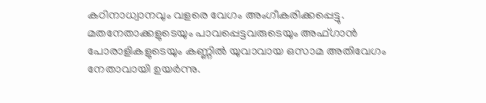കഠിനാധ്വാനവും വളരെ വേഗം അംഗീകരിക്കപ്പെട്ടു. മതനേതാക്കളുടെയും പാവപ്പെട്ടവരുടെയും അഫ്ഗാന്‍ പോരാളികളുടെയും കണ്ണില്‍ യുവാവായ ഒസാമ അതിവേഗം നേതാവായി ഉയര്‍ന്നു.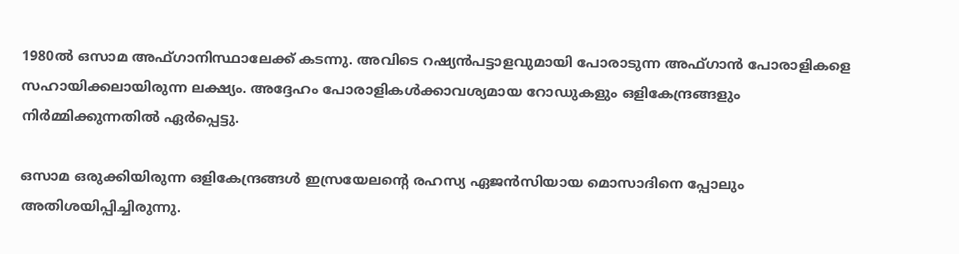1980ല്‍ ഒസാമ അഫ്ഗാനിസ്ഥാലേക്ക് കടന്നു. അവിടെ റഷ്യന്‍പട്ടാളവുമായി പോരാടുന്ന അഫ്ഗാന്‍ പോരാളികളെ സഹായിക്കലായിരുന്ന ലക്ഷ്യം. അദ്ദേഹം പോരാളികള്‍ക്കാവശ്യമായ റോഡുകളും ഒളികേന്ദ്രങ്ങളും നിര്‍മ്മിക്കുന്നതില്‍ ഏര്‍പ്പെട്ടു.

ഒസാമ ഒരുക്കിയിരുന്ന ഒളികേന്ദ്രങ്ങള്‍ ഇസ്രയേലന്റെ രഹസ്യ ഏജന്‍സിയായ മൊസാദിനെ പ്പോലും അതിശയിപ്പിച്ചിരുന്നു.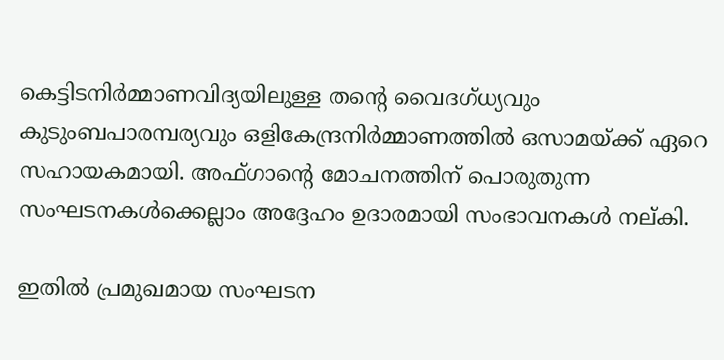കെട്ടിടനിര്‍മ്മാണവിദ്യയിലുള്ള തന്റെ വൈദഗ്ധ്യവും കുടുംബപാരമ്പര്യവും ഒളികേന്ദ്രനിര്‍മ്മാണത്തില്‍ ഒസാമയ്ക്ക് ഏറെ സഹായകമായി. അഫ്ഗാന്റെ മോചനത്തിന് പൊരുതുന്ന സംഘടനകള്‍ക്കെല്ലാം അദ്ദേഹം ഉദാരമായി സംഭാവനകള്‍ നല്കി.

ഇതില്‍ പ്രമുഖമായ സംഘടന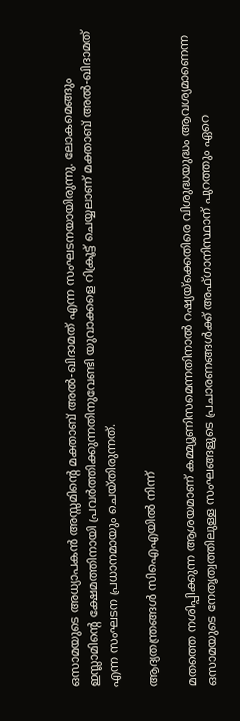ഒസാമയുടെ അധ്യാപകന്‍ അസ്സമിന്റെ മക്താബ് അല്‍-ഖിദാമത് എന്ന സംഘടനയായിരുന്നു. ലോകമെങ്ങും ഇസ്ലാമിന്റെ ക്ഷേമത്തിനായി പ്രവര്‍ത്തിക്കുന്നതിനുവേണ്ടി യുവാക്കളെ റിക്രൂട്ട് ചെയ്യലാണ് മക്താബ് അല്‍-ഖിദാമത് എന്ന സംഘടന പ്രധാനമായും ചെയ്തിരുന്നത്.

ആദ്യതന്ത്രങ്ങള്‍ സിഐഎയില്‍ നിന്ന്

മതത്തെ നശിപ്പിക്കുന്ന ആശയമാണ് കമ്മ്യൂണിസമെന്നതിനാല്‍ റഷ്യയ്ക്കെതിരെ വിശുദ്ധയുദ്ധം ആവശ്യമാണെന്ന ഒസാമയുടെ നേതൃത്വത്തിലുള്ള സംഘങ്ങളുടെ പ്രചാരണങ്ങള്‍ക്ക് അഫ്ഗാനിസ്ഥാന് പുറത്തും ഏറെ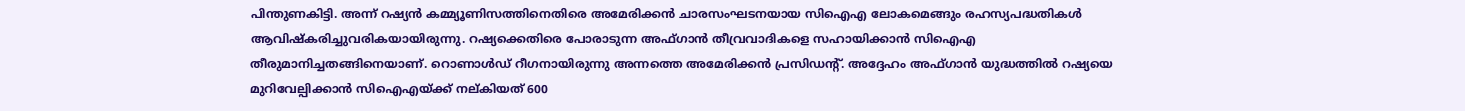പിന്തുണകിട്ടി. അന്ന് റഷ്യന്‍ കമ്മ്യൂണിസത്തിനെതിരെ അമേരിക്കന്‍ ചാരസംഘടനയായ സിഐഎ ലോകമെങ്ങും രഹസ്യപദ്ധതികള്‍ ആവിഷ്കരിച്ചുവരികയായിരുന്നു. റഷ്യക്കെതിരെ പോരാടുന്ന അഫ്ഗാന്‍ തീവ്രവാദികളെ സഹായിക്കാന്‍ സിഐഎ തീരുമാനിച്ചതങ്ങിനെയാണ്. റൊണാള്‍ഡ് റീഗനായിരുന്നു അന്നത്തെ അമേരിക്കന്‍ പ്രസിഡന്റ്. അദ്ദേഹം അഫ്ഗാന്‍ യുദ്ധത്തില്‍ റഷ്യയെ മുറിവേല്പിക്കാന്‍ സിഐഎയ്ക്ക് നല്കിയത് 600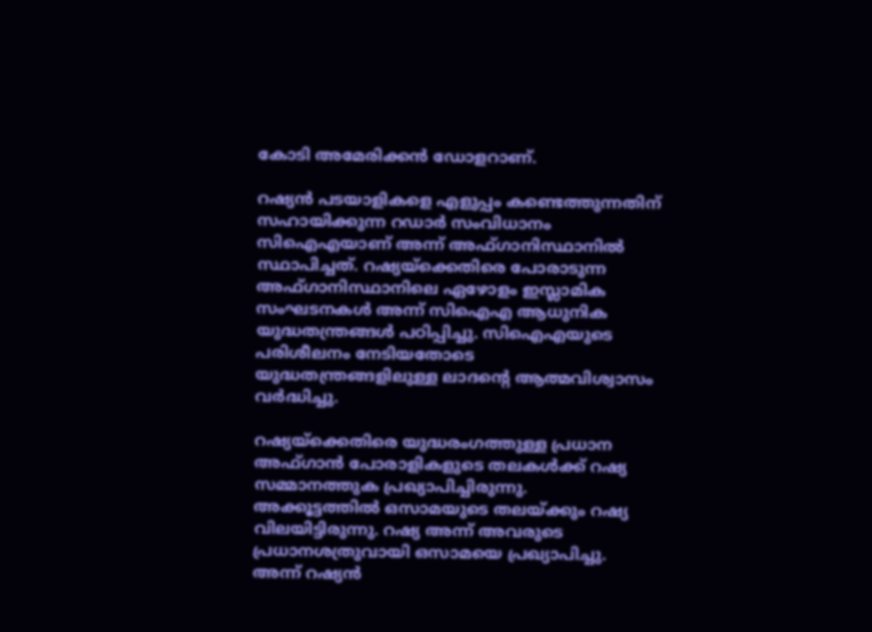കോടി അമേരിക്കന്‍ ഡോളറാണ്.

റഷ്യന്‍ പടയാളികളെ എളുപ്പം കണ്ടെത്തുന്നതിന് സഹായിക്കുന്ന റഡാര്‍ സംവിധാനം സിഐഎയാണ് അന്ന് അഫ്ഗാനിസ്ഥാനില്‍ സ്ഥാപിച്ചത്. റഷ്യയ്ക്കെതിരെ പോരാടുന്ന അഫ്ഗാനിസ്ഥാനിലെ ഏഴോളം ഇസ്ലാമിക സംഘടനകള്‍ അന്ന് സിഐഎ ആധുനിക യുദ്ധതന്ത്രങ്ങള്‍ പഠിപ്പിച്ചു. സിഐഎയുടെ പരിശീലനം നേടിയതോടെ യുദ്ധതന്ത്രങ്ങളിലുള്ള ലാദന്റെ ആത്മവിശ്വാസം വര്‍ദ്ധിച്ചു.

റഷ്യയ്ക്കെതിരെ യുദ്ധരംഗത്തുള്ള പ്രധാന അഫ്ഗാന്‍ പോരാളികളുടെ തലകള്‍ക്ക് റഷ്യ സമ്മാനത്തുക പ്രഖ്യാപിച്ചിരുന്നു. അക്കൂട്ടത്തില്‍ ഒസാമയുടെ തലയ്ക്കും റഷ്യ വിലയിട്ടിരുന്നു. റഷ്യ അന്ന് അവരുടെ പ്രധാനശത്രുവായി ഒസാമയെ പ്രഖ്യാപിച്ചു. അന്ന് റഷ്യന്‍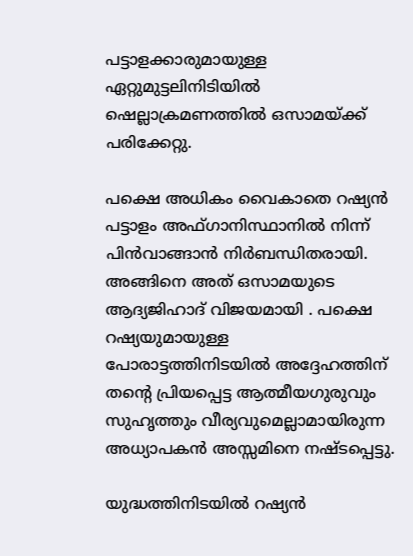പട്ടാളക്കാരുമായുള്ള ഏറ്റുമുട്ടലിനിടിയില്‍ ഷെല്ലാക്രമണത്തില്‍ ഒസാമയ്ക്ക് പരിക്കേറ്റു.

പക്ഷെ അധികം വൈകാതെ റഷ്യന്‍ പട്ടാളം അഫ്ഗാനിസ്ഥാനില്‍ നിന്ന് പിന്‍വാങ്ങാന്‍ നിര്‍ബന്ധിതരായി. അങ്ങിനെ അത് ഒസാമയുടെ ആദ്യജിഹാദ് വിജയമായി . പക്ഷെ റഷ്യയുമായുള്ള പോരാട്ടത്തിനിടയില്‍ അദ്ദേഹത്തിന് തന്റെ പ്രിയപ്പെട്ട ആത്മീയഗുരുവും സുഹൃത്തും വീര്യവുമെല്ലാമായിരുന്ന അധ്യാപകന്‍ അസ്സമിനെ നഷ്ടപ്പെട്ടു.

യുദ്ധത്തിനിടയില്‍ റഷ്യന്‍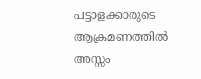പട്ടാളക്കാരുടെ ആക്രമണത്തില്‍ അസ്സം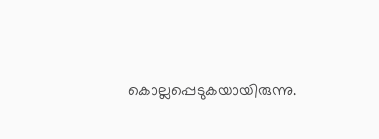കൊല്ലപ്പെടുകയായിരുന്നു.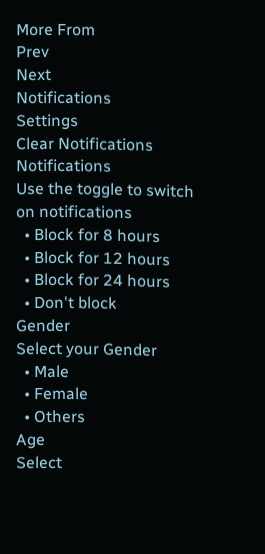More From
Prev
Next
Notifications
Settings
Clear Notifications
Notifications
Use the toggle to switch on notifications
  • Block for 8 hours
  • Block for 12 hours
  • Block for 24 hours
  • Don't block
Gender
Select your Gender
  • Male
  • Female
  • Others
Age
Select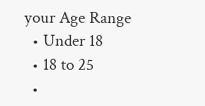your Age Range
  • Under 18
  • 18 to 25
  •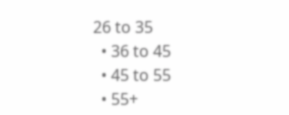26 to 35
  • 36 to 45
  • 45 to 55
  • 55+